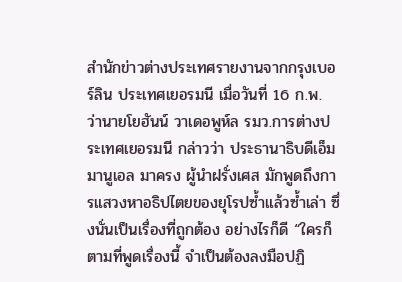สำนักข่าวต่างประเทศรายงานจากกรุงเบอร์ลิน ประเทศเยอรมนี เมื่อวันที่ 16 ก.พ. ว่านายโยฮันน์ วาเดอพูห์ล รมว.การต่างประเทศเยอรมนี กล่าวว่า ประธานาธิบดีเอ็มมานูเอล มาครง ผู้นำฝรั่งเศส มักพูดถึงการแสวงหาอธิปไตยของยุโรปซ้ำแล้วซ้ำเล่า ซึ่งนั่นเป็นเรื่องที่ถูกต้อง อย่างไรก็ดี “ใครก็ตามที่พูดเรื่องนี้ จำเป็นต้องลงมือปฏิ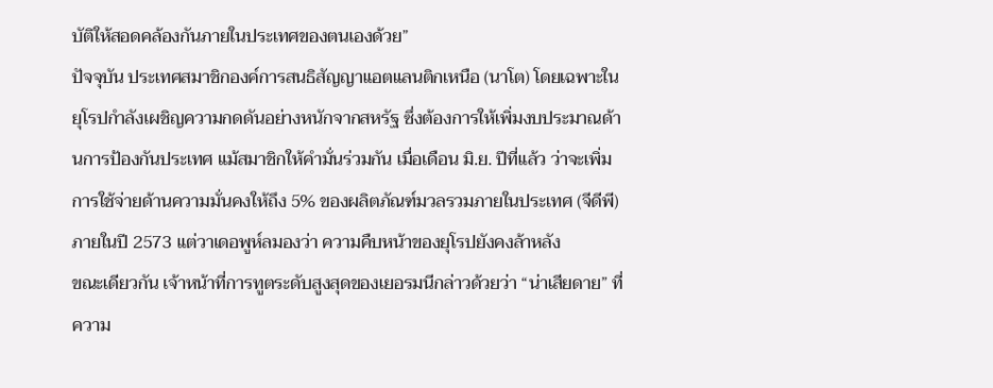บัติให้สอดคล้องกันภายในประเทศของตนเองด้วย”
ปัจจุบัน ประเทศสมาชิกองค์การสนธิสัญญาแอตแลนติกเหนือ (นาโต) โดยเฉพาะในยุโรปกำลังเผชิญความกดดันอย่างหนักจากสหรัฐ ซึ่งต้องการให้เพิ่มงบประมาณด้านการป้องกันประเทศ แม้สมาชิกให้คำมั่นร่วมกัน เมื่อเดือน มิ.ย. ปีที่แล้ว ว่าจะเพิ่มการใช้จ่ายด้านความมั่นคงให้ถึง 5% ของผลิตภัณฑ์มวลรวมภายในประเทศ (จีดีพี) ภายในปี 2573 แต่วาเดอพูห์ลมองว่า ความคืบหน้าของยุโรปยังคงล้าหลัง
ขณะเดียวกัน เจ้าหน้าที่การทูตระดับสูงสุดของเยอรมนีกล่าวด้วยว่า “น่าเสียดาย” ที่ความ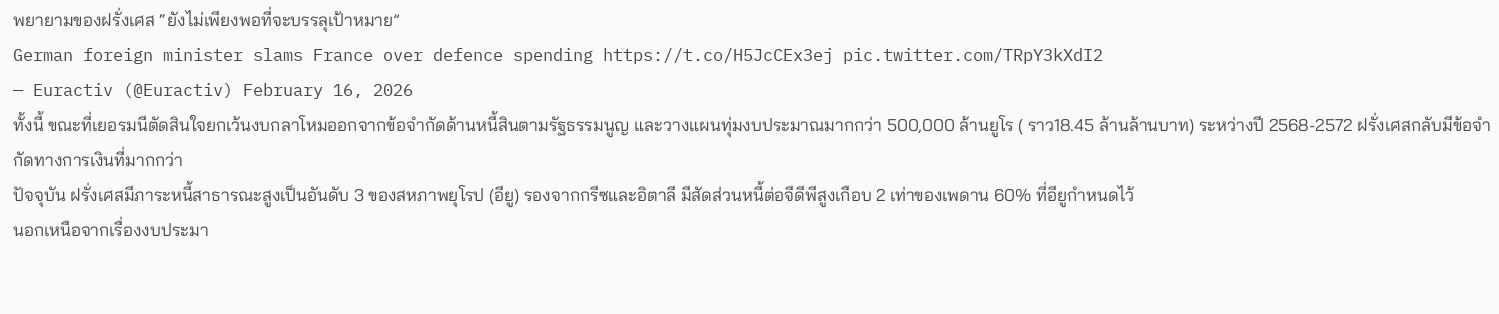พยายามของฝรั่งเศส “ยังไม่เพียงพอที่จะบรรลุเป้าหมาย”
German foreign minister slams France over defence spending https://t.co/H5JcCEx3ej pic.twitter.com/TRpY3kXdI2
— Euractiv (@Euractiv) February 16, 2026
ทั้งนี้ ขณะที่เยอรมนีตัดสินใจยกเว้นงบกลาโหมออกจากข้อจำกัดด้านหนี้สินตามรัฐธรรมนูญ และวางแผนทุ่มงบประมาณมากกว่า 500,000 ล้านยูโร ( ราว18.45 ล้านล้านบาท) ระหว่างปี 2568-2572 ฝรั่งเศสกลับมีข้อจำกัดทางการเงินที่มากกว่า
ปัจจุบัน ฝรั่งเศสมีภาระหนี้สาธารณะสูงเป็นอันดับ 3 ของสหภาพยุโรป (อียู) รองจากกรีซและอิตาลี มีสัดส่วนหนี้ต่อจีดีพีสูงเกือบ 2 เท่าของเพดาน 60% ที่อียูกำหนดไว้
นอกเหนือจากเรื่องงบประมา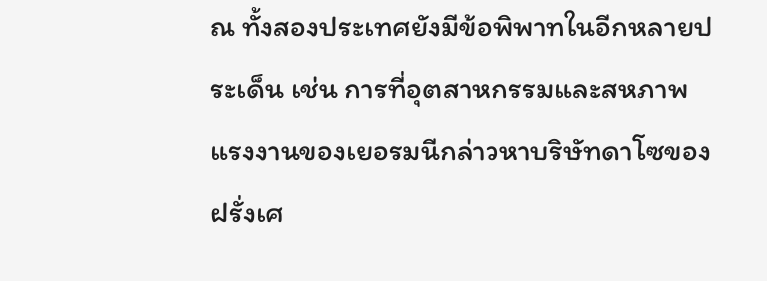ณ ทั้งสองประเทศยังมีข้อพิพาทในอีกหลายประเด็น เช่น การที่อุตสาหกรรมและสหภาพแรงงานของเยอรมนีกล่าวหาบริษัทดาโซของฝรั่งเศ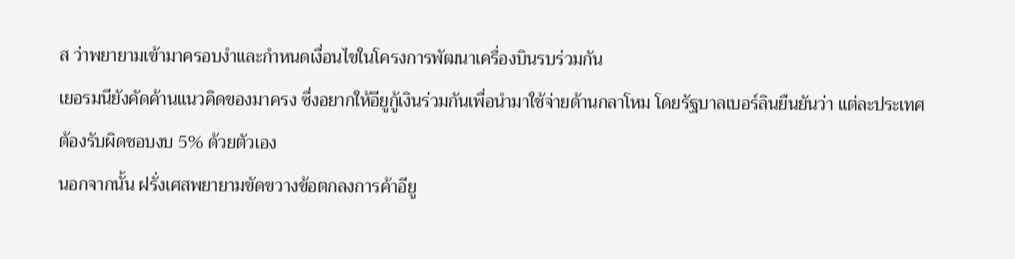ส ว่าพยายามเข้ามาครอบงำและกำหนดเงื่อนไขในโครงการพัฒนาเครื่องบินรบร่วมกัน
เยอรมนียังคัดค้านแนวคิดของมาครง ซึ่งอยากให้อียูกู้เงินร่วมกันเพื่อนำมาใช้จ่ายด้านกลาโหม โดยรัฐบาลเบอร์ลินยืนยันว่า แต่ละประเทศต้องรับผิดชอบงบ 5% ด้วยตัวเอง
นอกจากนั้น ฝรั่งเศสพยายามขัดขวางข้อตกลงการค้าอียู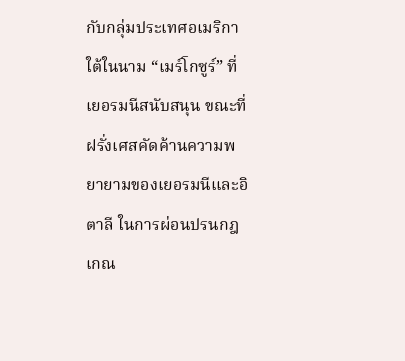กับกลุ่มประเทศอเมริกาใต้ในนาม “เมร์โกซูร์” ที่เยอรมนีสนับสนุน ขณะที่ฝรั่งเศสคัดค้านความพยายามของเยอรมนีและอิตาลี ในการผ่อนปรนกฎเกณ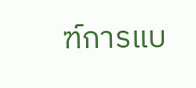ฑ์การแบ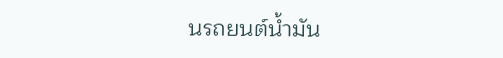นรถยนต์น้ำมัน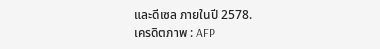และดีเซล ภายในปี 2578.
เครดิตภาพ : AFP